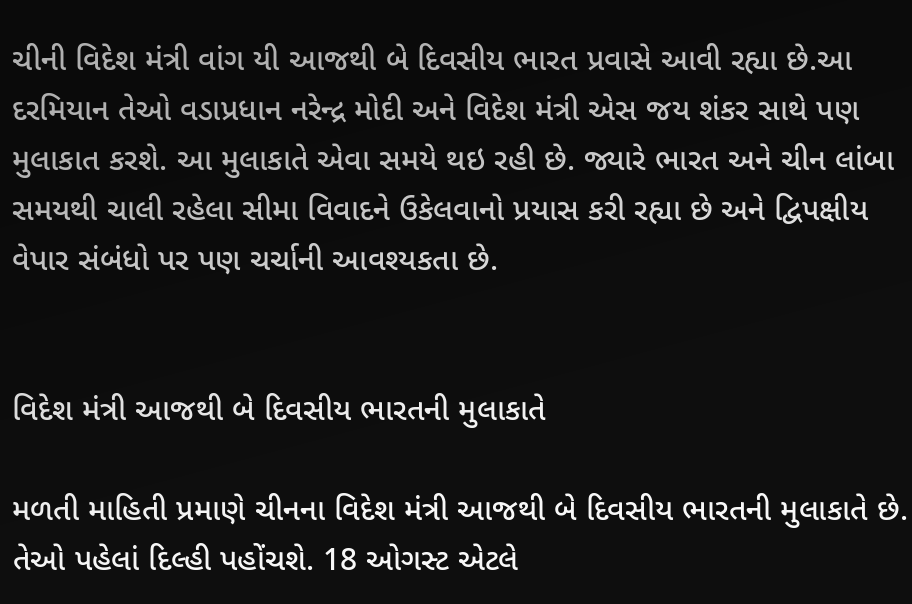ચીની વિદેશ મંત્રી વાંગ યી આજથી બે દિવસીય ભારત પ્રવાસે આવી રહ્યા છે.આ દરમિયાન તેઓ વડાપ્રધાન નરેન્દ્ર મોદી અને વિદેશ મંત્રી એસ જય શંકર સાથે પણ મુલાકાત કરશે. આ મુલાકાતે એવા સમયે થઇ રહી છે. જ્યારે ભારત અને ચીન લાંબા સમયથી ચાલી રહેલા સીમા વિવાદને ઉકેલવાનો પ્રયાસ કરી રહ્યા છે અને દ્વિપક્ષીય વેપાર સંબંધો પર પણ ચર્ચાની આવશ્યકતા છે.


વિદેશ મંત્રી આજથી બે દિવસીય ભારતની મુલાકાતે

મળતી માહિતી પ્રમાણે ચીનના વિદેશ મંત્રી આજથી બે દિવસીય ભારતની મુલાકાતે છે. તેઓ પહેલાં દિલ્હી પહોંચશે. 18 ઓગસ્ટ એટલે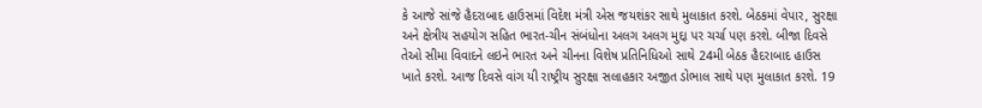કે આજે સાંજે હૈદરાબાદ હાઉસમાં વિદેશ મંત્રી એસ જયશંકર સાથે મુલાકાત કરશે. બેઠકમાં વેપાર, સુરક્ષા અને ક્ષેત્રીય સહયોગ સહિત ભારત-ચીન સંબંધોના અલગ અલગ મુદ્દા પર ચર્ચા પણ કરશે. બીજા દિવસે તેઓ સીમા વિવાદને લઇને ભારત અને ચીનના વિશેષ પ્રતિનિધિઓ સાથે 24મી બેઠક હૈદરાબાદ હાઉસ ખાતે કરશે. આજ દિવસે વાંગ યી રાષ્ટ્રીય સુરક્ષા સલાહકાર અજીત ડોભાલ સાથે પણ મુલાકાત કરશે. 19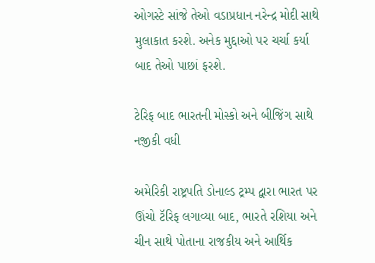ઓગસ્ટે સાંજે તેઓ વડાપ્રધાન નરેન્દ્ર મોદી સાથે મુલાકાત કરશે. અનેક મુદ્દાઓ પર ચર્ચા કર્યા બાદ તેઓ પાછાં ફરશે.

ટેરિફ બાદ ભારતની મોસ્કો અને બીજિંગ સાથે નજીકી વધી

અમેરિકી રાષ્ટ્રપતિ ડોનાલ્ડ ટ્રમ્પ દ્વારા ભારત પર ઊંચો ટૅરિફ લગાવ્યા બાદ, ભારતે રશિયા અને ચીન સાથે પોતાના રાજકીય અને આર્થિક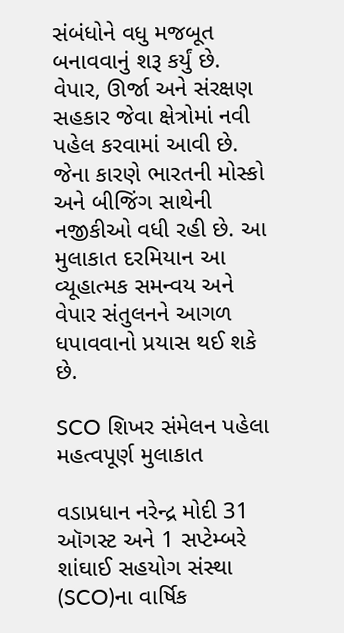સંબંધોને વધુ મજબૂત બનાવવાનું શરૂ કર્યું છે. વેપાર, ઊર્જા અને સંરક્ષણ સહકાર જેવા ક્ષેત્રોમાં નવી પહેલ કરવામાં આવી છે. જેના કારણે ભારતની મોસ્કો અને બીજિંગ સાથેની નજીકીઓ વધી રહી છે. આ મુલાકાત દરમિયાન આ વ્યૂહાત્મક સમન્વય અને વેપાર સંતુલનને આગળ ધપાવવાનો પ્રયાસ થઈ શકે છે.

SCO શિખર સંમેલન પહેલા મહત્વપૂર્ણ મુલાકાત

વડાપ્રધાન નરેન્દ્ર મોદી 31 ઑગસ્ટ અને 1 સપ્ટેમ્બરે શાંઘાઈ સહયોગ સંસ્થા (SCO)ના વાર્ષિક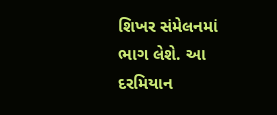શિખર સંમેલનમાં ભાગ લેશે. આ દરમિયાન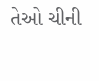તેઓ ચીની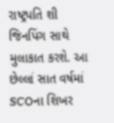રાષ્ટ્રપતિ શી જિનપિંગ સાથે મુલાકાત કરશે. આ છેલ્લાં સાત વર્ષમાં SCOના શિખર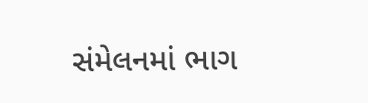સંમેલનમાં ભાગ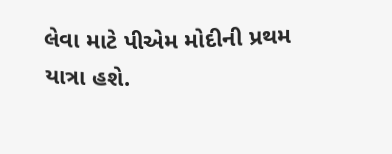લેવા માટે પીએમ મોદીની પ્રથમ યાત્રા હશે.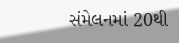સંમેલનમાં 20થી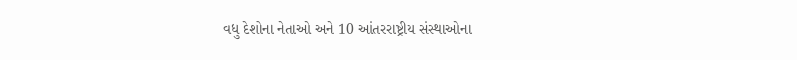વધુ દેશોના નેતાઓ અને 10 આંતરરાષ્ટ્રીય સંસ્થાઓના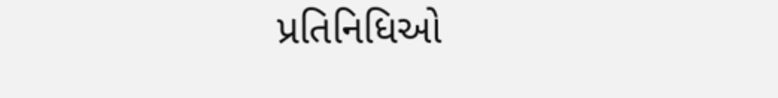પ્રતિનિધિઓ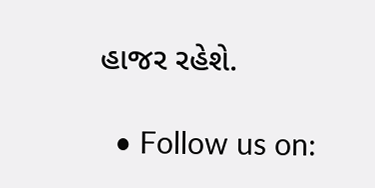હાજર રહેશે.

  • Follow us on: